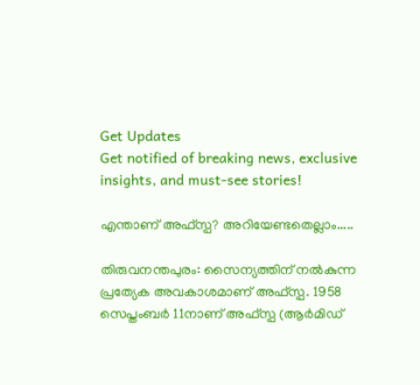Get Updates
Get notified of breaking news, exclusive insights, and must-see stories!

എന്താണ് അഫ്‌സ്പ? അറിയേണ്ടതെല്ലാം.....

തിരുവനന്തപുരം: സൈന്യത്തിന് നല്‍കുന്ന പ്രത്യേക അവകാശമാണ് അഫ്‌സ്പ. 1958 സെപ്തംബര്‍ 11നാണ് അഫ്‌സ്പ (ആര്‍മിഡ്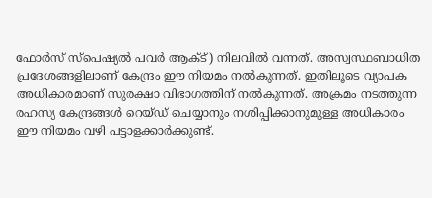ഫോര്‍സ് സ്‌പെഷ്യല്‍ പവര്‍ ആക്ട്) നിലവില്‍ വന്നത്. അസ്വസ്ഥബാധിത പ്രദേശങ്ങളിലാണ് കേന്ദ്രം ഈ നിയമം നല്‍കുന്നത്. ഇതിലൂടെ വ്യാപക അധികാരമാണ് സുരക്ഷാ വിഭാഗത്തിന് നല്‍കുന്നത്. അക്രമം നടത്തുന്ന രഹസ്യ കേന്ദ്രങ്ങള്‍ റെയ്ഡ് ചെയ്യാനും നശിപ്പിക്കാനുമുള്ള അധികാരം ഈ നിയമം വഴി പട്ടാളക്കാര്‍ക്കുണ്ട്.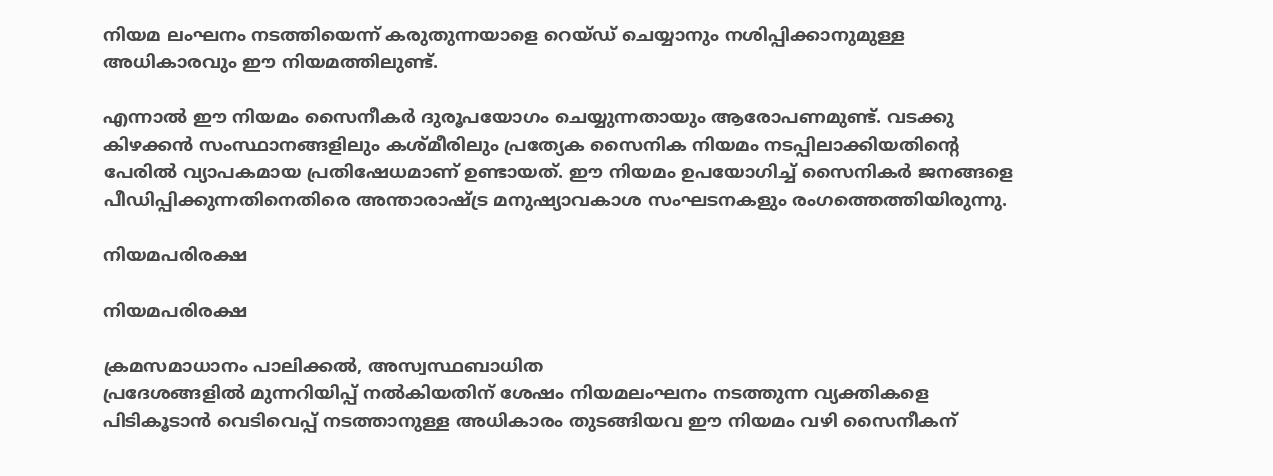നിയമ ലംഘനം നടത്തിയെന്ന് കരുതുന്നയാളെ റെയ്ഡ് ചെയ്യാനും നശിപ്പിക്കാനുമുള്ള അധികാരവും ഈ നിയമത്തിലുണ്ട്.

എന്നാല്‍ ഈ നിയമം സൈനീകര്‍ ദുരൂപയോഗം ചെയ്യുന്നതായും ആരോപണമുണ്ട്. വടക്കു കിഴക്കന്‍ സംസ്ഥാനങ്ങളിലും കശ്മീരിലും പ്രത്യേക സൈനിക നിയമം നടപ്പിലാക്കിയതിന്റെ പേരില്‍ വ്യാപകമായ പ്രതിഷേധമാണ് ഉണ്ടായത്. ഈ നിയമം ഉപയോഗിച്ച് സൈനികര്‍ ജനങ്ങളെ പീഡിപ്പിക്കുന്നതിനെതിരെ അന്താരാഷ്ട്ര മനുഷ്യാവകാശ സംഘടനകളും രംഗത്തെത്തിയിരുന്നു.

നിയമപരിരക്ഷ

നിയമപരിരക്ഷ

ക്രമസമാധാനം പാലിക്കല്‍, അസ്വസ്ഥബാധിത
പ്രദേശങ്ങളില്‍ മുന്നറിയിപ്പ് നല്‍കിയതിന് ശേഷം നിയമലംഘനം നടത്തുന്ന വ്യക്തികളെ പിടികൂടാന്‍ വെടിവെപ്പ് നടത്താനുള്ള അധികാരം തുടങ്ങിയവ ഈ നിയമം വഴി സൈനീകന്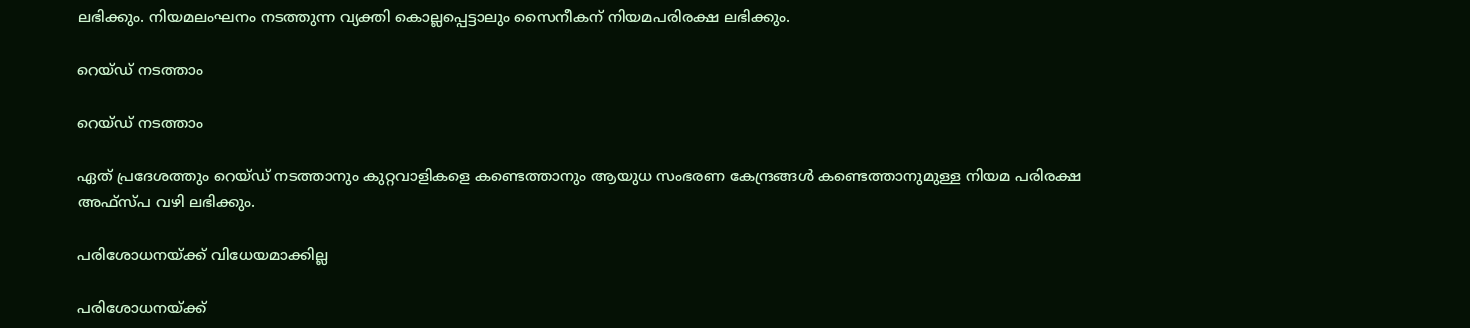ലഭിക്കും. നിയമലംഘനം നടത്തുന്ന വ്യക്തി കൊല്ലപ്പെട്ടാലും സൈനീകന് നിയമപരിരക്ഷ ലഭിക്കും.

റെയ്ഡ് നടത്താം

റെയ്ഡ് നടത്താം

ഏത് പ്രദേശത്തും റെയ്ഡ് നടത്താനും കുറ്റവാളികളെ കണ്ടെത്താനും ആയുധ സംഭരണ കേന്ദ്രങ്ങള്‍ കണ്ടെത്താനുമുള്ള നിയമ പരിരക്ഷ അഫ്‌സ്പ വഴി ലഭിക്കും.

പരിശോധനയ്ക്ക് വിധേയമാക്കില്ല

പരിശോധനയ്ക്ക്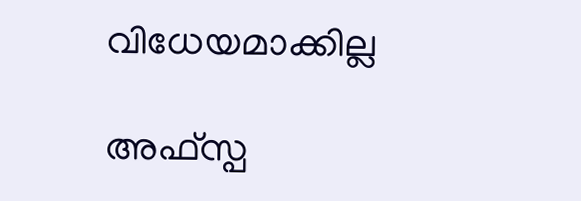വിധേയമാക്കില്ല

അഫ്‌സ്പ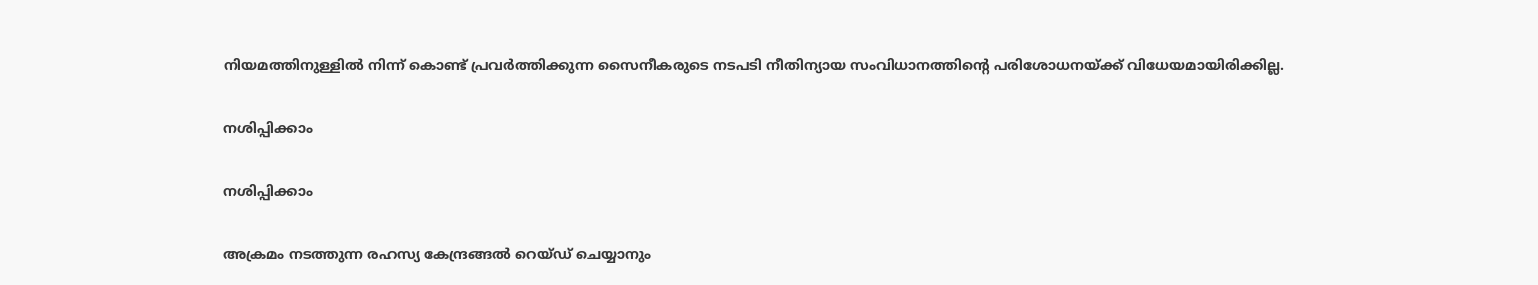നിയമത്തിനുള്ളില്‍ നിന്ന് കൊണ്ട് പ്രവര്‍ത്തിക്കുന്ന സൈനീകരുടെ നടപടി നീതിന്യായ സംവിധാനത്തിന്റെ പരിശോധനയ്ക്ക് വിധേയമായിരിക്കില്ല.

നശിപ്പിക്കാം

നശിപ്പിക്കാം

അക്രമം നടത്തുന്ന രഹസ്യ കേന്ദ്രങ്ങല്‍ റെയ്ഡ് ചെയ്യാനും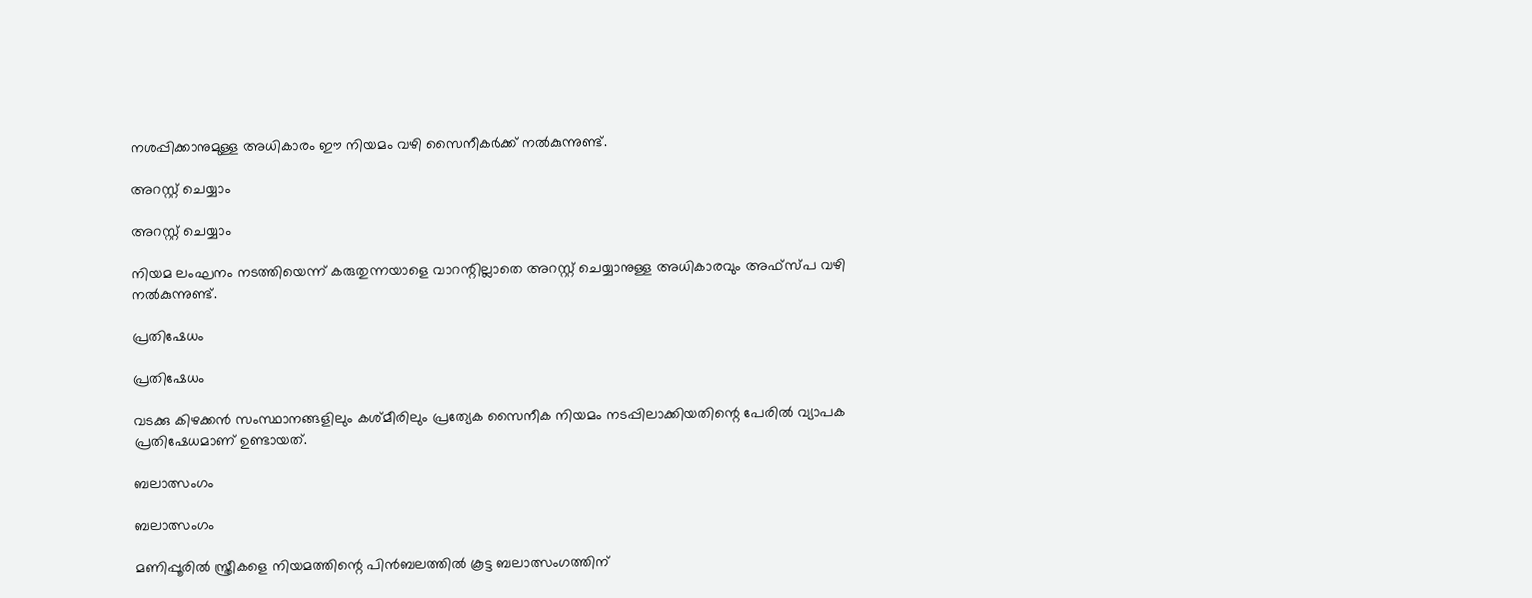നശപ്പിക്കാനുമുള്ള അധികാരം ഈ നിയമം വഴി സൈനീകര്‍ക്ക് നല്‍കുന്നുണ്ട്.

അറസ്റ്റ് ചെയ്യാം

അറസ്റ്റ് ചെയ്യാം

നിയമ ലംഘനം നടത്തിയെന്ന് കരുതുന്നയാളെ വാറന്റില്ലാതെ അറസ്റ്റ് ചെയ്യാനുള്ള അധികാരവും അഫ്‌സ്പ വഴി നല്‍കുന്നുണ്ട്.

പ്രതിഷേധം

പ്രതിഷേധം

വടക്കു കിഴക്കന്‍ സംസ്ഥാനങ്ങളിലും കശ്മീരിലും പ്രത്യേക സൈനീക നിയമം നടപ്പിലാക്കിയതിന്റെ പേരില്‍ വ്യാപക പ്രതിഷേധമാണ് ഉണ്ടായത്.

ബലാത്സംഗം

ബലാത്സംഗം

മണിപ്പൂരില്‍ സ്ത്രീകളെ നിയമത്തിന്റെ പിന്‍ബലത്തില്‍ കൂട്ട ബലാത്സംഗത്തിന്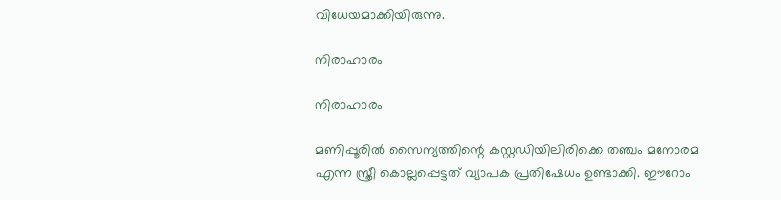വിധേയമാക്കിയിരുന്നു.

നിരാഹാരം

നിരാഹാരം

മണിപ്പൂരില്‍ സൈന്യത്തിന്റെ കസ്റ്റഡിയിലിരിക്കെ തഞ്ചം മനോരമ എന്ന സ്ത്രീ കൊല്ലപ്പെട്ടത് വ്യാപക പ്രതിഷേധം ഉണ്ടാക്കി. ഈറോം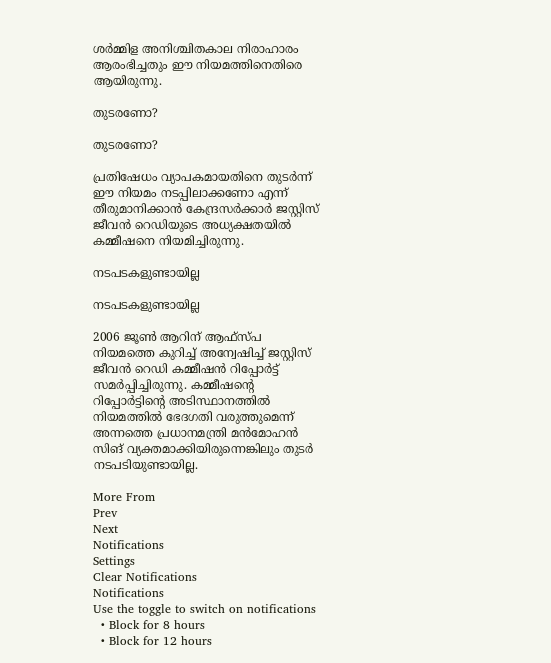ശര്‍മ്മിള അനിശ്ചിതകാല നിരാഹാരം ആരംഭിച്ചതും ഈ നിയമത്തിനെതിരെ ആയിരുന്നു.

തുടരണോ?

തുടരണോ?

പ്രതിഷേധം വ്യാപകമായതിനെ തുടര്‍ന്ന് ഈ നിയമം നടപ്പിലാക്കണോ എന്ന് തീരുമാനിക്കാന്‍ കേന്ദ്രസര്‍ക്കാര്‍ ജസ്റ്റിസ് ജീവന്‍ റെഡിയുടെ അധ്യക്ഷതയില്‍ കമ്മീഷനെ നിയമിച്ചിരുന്നു.

നടപടകളുണ്ടായില്ല

നടപടകളുണ്ടായില്ല

2006 ജൂണ്‍ ആറിന് ആഫ്‌സ്പ നിയമത്തെ കുറിച്ച് അന്വേഷിച്ച് ജസ്റ്റിസ് ജീവന്‍ റെഡി കമ്മീഷന്‍ റിപ്പോര്‍ട്ട് സമര്‍പ്പിച്ചിരുന്നു. കമ്മീഷന്റെ റിപ്പോര്‍ട്ടിന്റെ അടിസ്ഥാനത്തില്‍ നിയമത്തില്‍ ഭേദഗതി വരുത്തുമെന്ന് അന്നത്തെ പ്രധാനമന്ത്രി മന്‍മോഹന്‍ സിങ് വ്യക്തമാക്കിയിരുന്നെങ്കിലും തുടര്‍ നടപടിയുണ്ടായില്ല.

More From
Prev
Next
Notifications
Settings
Clear Notifications
Notifications
Use the toggle to switch on notifications
  • Block for 8 hours
  • Block for 12 hours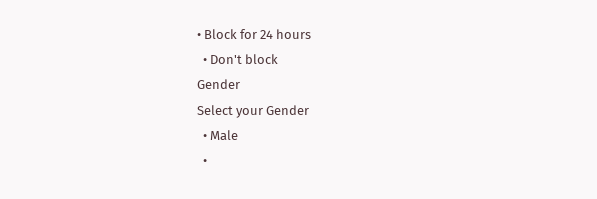• Block for 24 hours
  • Don't block
Gender
Select your Gender
  • Male
  •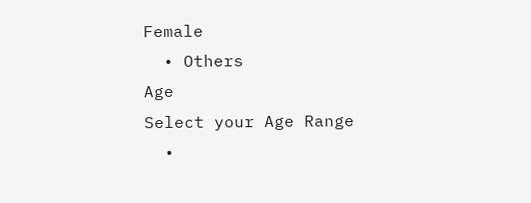Female
  • Others
Age
Select your Age Range
  •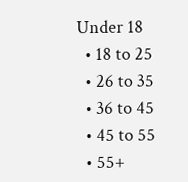Under 18
  • 18 to 25
  • 26 to 35
  • 36 to 45
  • 45 to 55
  • 55+